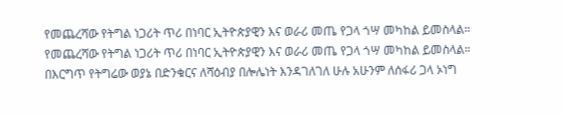የመጨረሻው የትግል ነጋሪት ጥሪ በነባር ኢትዮጵያዊን እና ወራሪ መጤ የጋላ ጎሣ መካከል ይመስላል።
የመጨረሻው የትግል ነጋሪት ጥሪ በነባር ኢትዮጵያዊን እና ወራሪ መጤ የጋላ ጎሣ መካከል ይመስላል። በእርግጥ የትግሬው ወያኔ በድንቁርና ለሻዕብያ በሎሌነት እንዳገለገለ ሁሉ አሁንም ለሰፋሪ ጋላ ኦነግ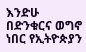እንድሁ በድንቁርና ወግኖ ነበር የኢትዮጵያን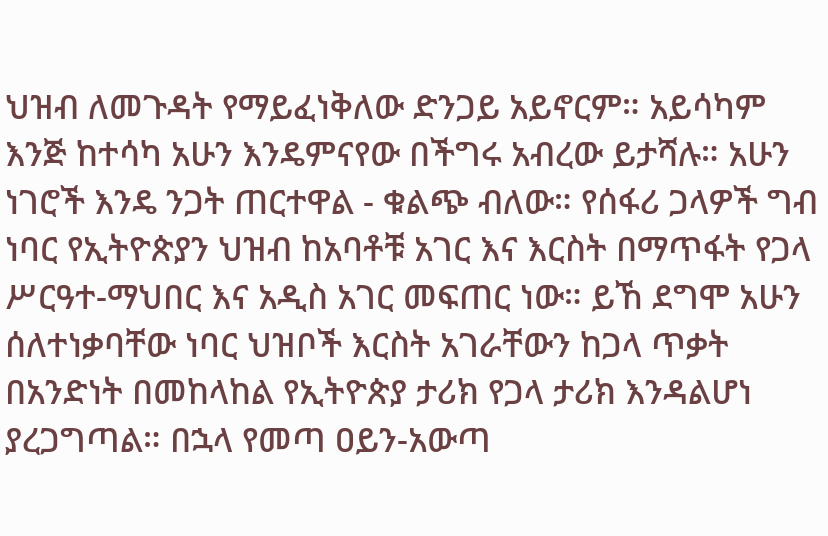ህዝብ ለመጉዳት የማይፈነቅለው ድንጋይ አይኖርም። አይሳካም እንጅ ከተሳካ አሁን እንዴምናየው በችግሩ አብረው ይታሻሉ። አሁን ነገሮች እንዴ ንጋት ጠርተዋል - ቁልጭ ብለው። የሰፋሪ ጋላዎች ግብ ነባር የኢትዮጵያን ህዝብ ከአባቶቹ አገር እና እርስት በማጥፋት የጋላ ሥርዓተ-ማህበር እና አዲስ አገር መፍጠር ነው። ይኸ ደግሞ አሁን ሰለተነቃባቸው ነባር ህዝቦች እርስት አገራቸውን ከጋላ ጥቃት በአንድነት በመከላከል የኢትዮጵያ ታሪክ የጋላ ታሪክ እንዳልሆነ ያረጋግጣል። በኋላ የመጣ ዐይን-አውጣ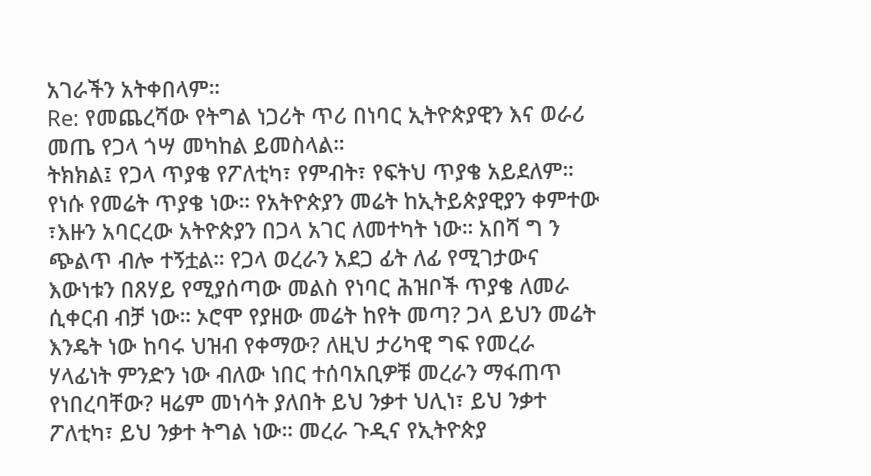አገራችን አትቀበላም።
Re: የመጨረሻው የትግል ነጋሪት ጥሪ በነባር ኢትዮጵያዊን እና ወራሪ መጤ የጋላ ጎሣ መካከል ይመስላል።
ትክክል፤ የጋላ ጥያቄ የፖለቲካ፣ የምብት፣ የፍትህ ጥያቄ አይደለም። የነሱ የመሬት ጥያቄ ነው። የአትዮጵያን መሬት ከኢትይጵያዊያን ቀምተው ፣እዙን አባርረው አትዮጵያን በጋላ አገር ለመተካት ነው። አበሻ ግ ን ጭልጥ ብሎ ተኝቷል። የጋላ ወረራን አደጋ ፊት ለፊ የሚገታውና እውነቱን በጸሃይ የሚያሰጣው መልስ የነባር ሕዝቦች ጥያቄ ለመራ ሲቀርብ ብቻ ነው። ኦሮሞ የያዘው መሬት ከየት መጣ? ጋላ ይህን መሬት እንዴት ነው ከባሩ ህዝብ የቀማው? ለዚህ ታሪካዊ ግፍ የመረራ ሃላፊነት ምንድን ነው ብለው ነበር ተሰባአቢዎቹ መረራን ማፋጠጥ የነበረባቸው? ዛሬም መነሳት ያለበት ይህ ንቃተ ህሊነ፣ ይህ ንቃተ ፖለቲካ፣ ይህ ንቃተ ትግል ነው። መረራ ጉዲና የኢትዮጵያ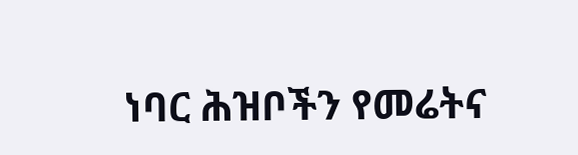ነባር ሕዝቦችን የመሬትና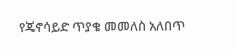የጄኖሳይድ ጥያቄ መመለስ አለበጥ